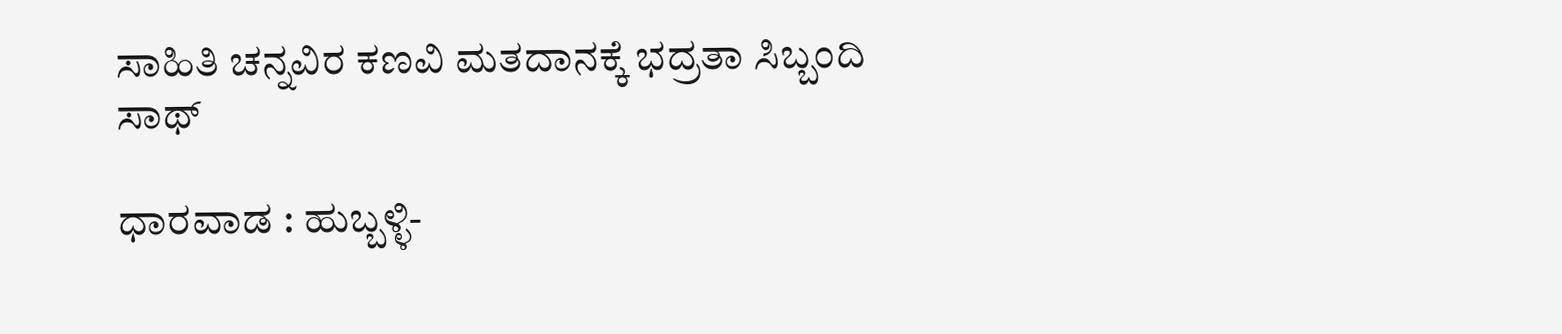ಸಾಹಿತಿ ಚನ್ನವಿರ ಕಣವಿ ಮತದಾನಕ್ಕೆ ಭದ್ರತಾ ಸಿಬ್ಬಂದಿ ಸಾಥ್

ಧಾರವಾಡ : ಹುಬ್ಬಳ್ಳಿ-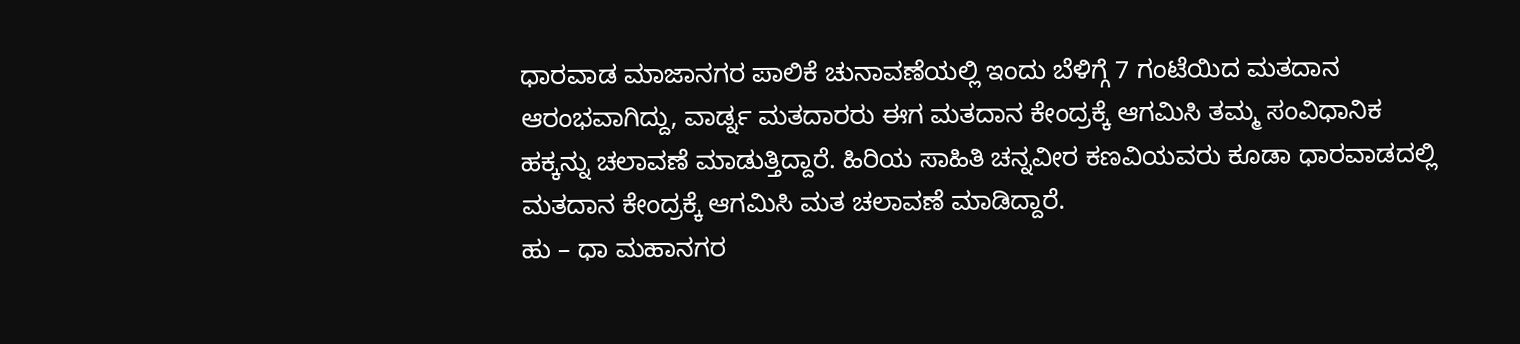ಧಾರವಾಡ ಮಾಜಾನಗರ ಪಾಲಿಕೆ ಚುನಾವಣೆಯಲ್ಲಿ ಇಂದು ಬೆಳಿಗ್ಗೆ 7 ಗಂಟೆಯಿದ ಮತದಾನ ಆರಂಭವಾಗಿದ್ದು, ವಾರ್ಡ್ನ ಮತದಾರರು ಈಗ ಮತದಾನ ಕೇಂದ್ರಕ್ಕೆ ಆಗಮಿಸಿ ತಮ್ಮ ಸಂವಿಧಾನಿಕ ಹಕ್ಕನ್ನು ಚಲಾವಣೆ ಮಾಡುತ್ತಿದ್ದಾರೆ. ಹಿರಿಯ ಸಾಹಿತಿ ಚನ್ನವೀರ ಕಣವಿಯವರು ಕೂಡಾ ಧಾರವಾಡದಲ್ಲಿ ಮತದಾನ ಕೇಂದ್ರಕ್ಕೆ ಆಗಮಿಸಿ ಮತ ಚಲಾವಣೆ ಮಾಡಿದ್ದಾರೆ.
ಹು – ಧಾ ಮಹಾನಗರ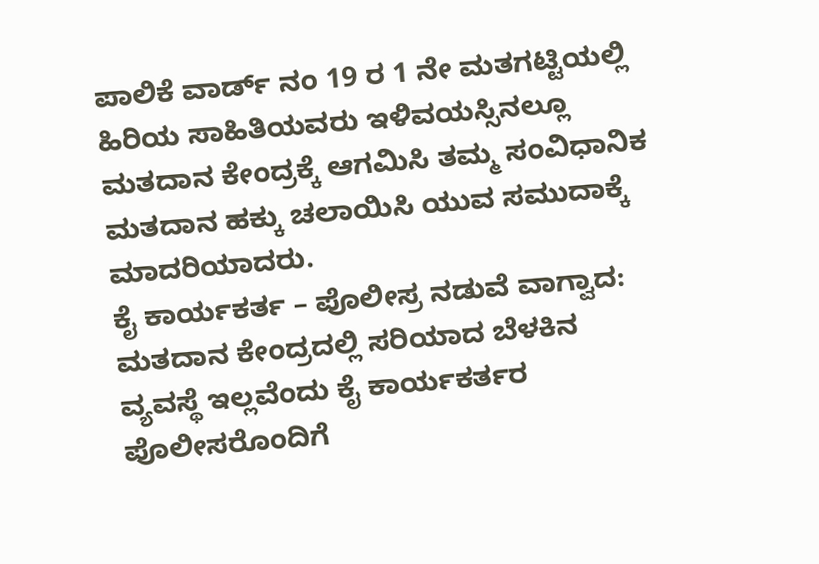ಪಾಲಿಕೆ ವಾರ್ಡ್ ನಂ 19 ರ 1 ನೇ ಮತಗಟ್ಟಿಯಲ್ಲಿ ಹಿರಿಯ ಸಾಹಿತಿಯವರು ಇಳಿವಯಸ್ಸಿನಲ್ಲೂ ಮತದಾನ ಕೇಂದ್ರಕ್ಕೆ ಆಗಮಿಸಿ ತಮ್ಮ ಸಂವಿಧಾನಿಕ ಮತದಾನ ಹಕ್ಕು ಚಲಾಯಿಸಿ ಯುವ ಸಮುದಾಕ್ಕೆ ಮಾದರಿಯಾದರು.
ಕೈ ಕಾರ್ಯಕರ್ತ – ಪೊಲೀಸ್ರ ನಡುವೆ ವಾಗ್ವಾದ:
ಮತದಾನ ಕೇಂದ್ರದಲ್ಲಿ ಸರಿಯಾದ ಬೆಳಕಿನ ವ್ಯವಸ್ಥೆ ಇಲ್ಲವೆಂದು ಕೈ ಕಾರ್ಯಕರ್ತರ ಪೊಲೀಸರೊಂದಿಗೆ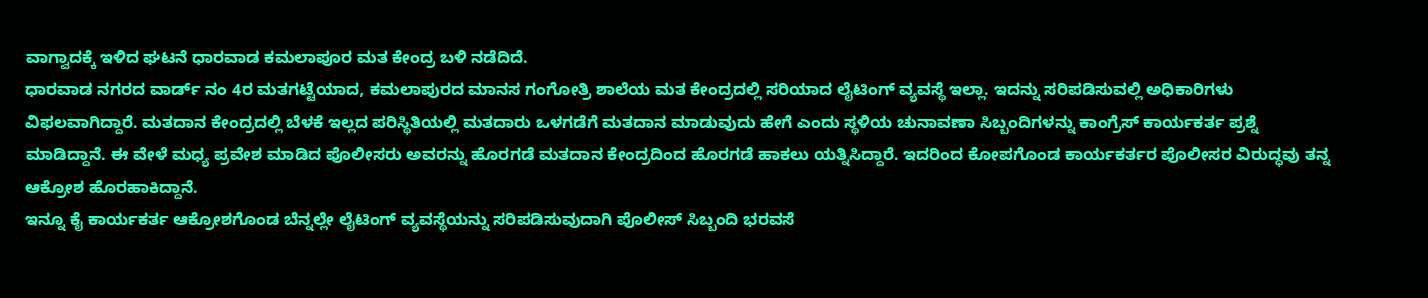ವಾಗ್ವಾದಕ್ಕೆ ಇಳಿದ ಘಟನೆ ಧಾರವಾಡ ಕಮಲಾಪೂರ ಮತ ಕೇಂದ್ರ ಬಳಿ ನಡೆದಿದೆ.
ಧಾರವಾಡ ನಗರದ ವಾರ್ಡ್ ನಂ 4ರ ಮತಗಟ್ಟೆಯಾದ, ಕಮಲಾಪುರದ ಮಾನಸ ಗಂಗೋತ್ರಿ ಶಾಲೆಯ ಮತ ಕೇಂದ್ರದಲ್ಲಿ ಸರಿಯಾದ ಲೈಟಿಂಗ್ ವ್ಯವಸ್ಥೆ ಇಲ್ಲಾ. ಇದನ್ನು ಸರಿಪಡಿಸುವಲ್ಲಿ ಅಧಿಕಾರಿಗಳು ವಿಫಲವಾಗಿದ್ದಾರೆ. ಮತದಾನ ಕೇಂದ್ರದಲ್ಲಿ ಬೆಳಕೆ ಇಲ್ಲದ ಪರಿಸ್ಥಿತಿಯಲ್ಲಿ ಮತದಾರು ಒಳಗಡೆಗೆ ಮತದಾನ ಮಾಡುವುದು ಹೇಗೆ ಎಂದು ಸ್ಥಳಿಯ ಚುನಾವಣಾ ಸಿಬ್ಬಂದಿಗಳನ್ನು ಕಾಂಗ್ರೆಸ್ ಕಾರ್ಯಕರ್ತ ಪ್ರಶ್ನೆ ಮಾಡಿದ್ದಾನೆ. ಈ ವೇಳೆ ಮಧ್ಯ ಪ್ರವೇಶ ಮಾಡಿದ ಪೊಲೀಸರು ಅವರನ್ನು ಹೊರಗಡೆ ಮತದಾನ ಕೇಂದ್ರದಿಂದ ಹೊರಗಡೆ ಹಾಕಲು ಯತ್ನಿಸಿದ್ದಾರೆ. ಇದರಿಂದ ಕೋಪಗೊಂಡ ಕಾರ್ಯಕರ್ತರ ಪೊಲೀಸರ ವಿರುದ್ಧವು ತನ್ನ ಆಕ್ರೋಶ ಹೊರಹಾಕಿದ್ದಾನೆ.
ಇನ್ನೂ ಕೈ ಕಾರ್ಯಕರ್ತ ಆಕ್ರೋಶಗೊಂಡ ಬೆನ್ನಲ್ಲೇ ಲೈಟಿಂಗ್ ವ್ಯವಸ್ಥೆಯನ್ನು ಸರಿಪಡಿಸುವುದಾಗಿ ಪೊಲೀಸ್ ಸಿಬ್ಬಂದಿ ಭರವಸೆ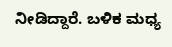ನೀಡಿದ್ದಾರೆ. ಬಳಿಕ ಮಧ್ಯ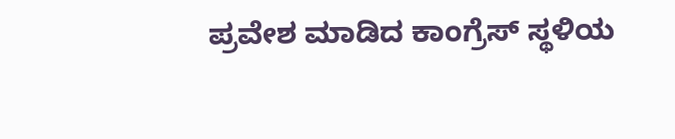ಪ್ರವೇಶ ಮಾಡಿದ ಕಾಂಗ್ರೆಸ್ ಸ್ಥಳಿಯ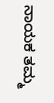ನಾಯಕ ತಮ್ಮ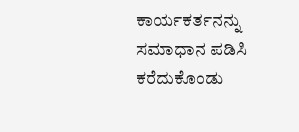ಕಾರ್ಯಕರ್ತನನ್ನು ಸಮಾಧಾನ ಪಡಿಸಿ ಕರೆದುಕೊಂಡು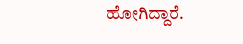ಹೋಗಿದ್ದಾರೆ.